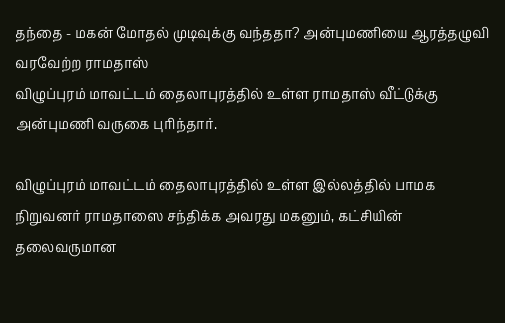தந்தை - மகன் மோதல் முடிவுக்கு வந்ததா? அன்புமணியை ஆரத்தழுவி வரவேற்ற ராமதாஸ்
விழுப்புரம் மாவட்டம் தைலாபுரத்தில் உள்ள ராமதாஸ் வீட்டுக்கு அன்புமணி வருகை புரிந்தார்.

விழுப்புரம் மாவட்டம் தைலாபுரத்தில் உள்ள இல்லத்தில் பாமக நிறுவனர் ராமதாஸை சந்திக்க அவரது மகனும், கட்சியின் தலைவருமான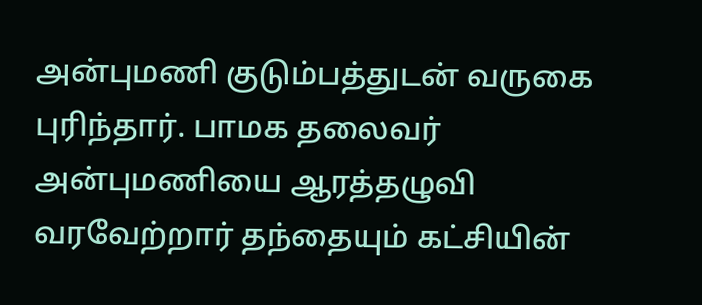அன்புமணி குடும்பத்துடன் வருகை புரிந்தார். பாமக தலைவர் அன்புமணியை ஆரத்தழுவி வரவேற்றார் தந்தையும் கட்சியின்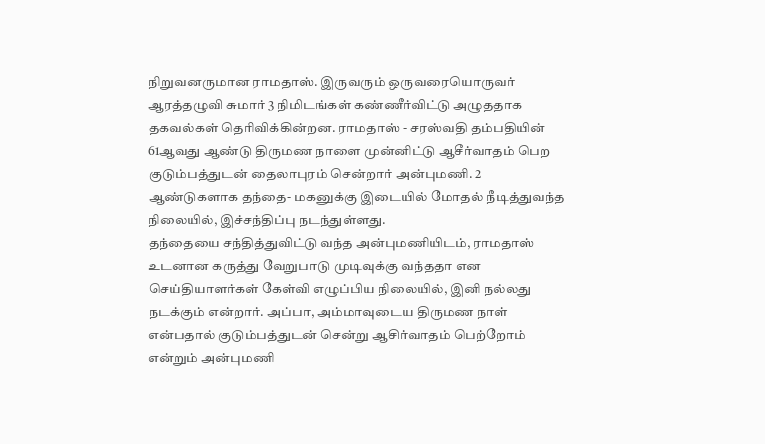நிறுவனருமான ராமதாஸ். இருவரும் ஒருவரையொருவர் ஆரத்தழுவி சுமார் 3 நிமிடங்கள் கண்ணீர்விட்டு அழுததாக தகவல்கள் தெரிவிக்கின்றன. ராமதாஸ் - சரஸ்வதி தம்பதியின் 61ஆவது ஆண்டு திருமண நாளை முன்னிட்டு ஆசீர்வாதம் பெற குடும்பத்துடன் தைலாபுரம் சென்றார் அன்புமணி. 2 ஆண்டுகளாக தந்தை- மகனுக்கு இடையில் மோதல் நீடித்துவந்த நிலையில், இச்சந்திப்பு நடந்துள்ளது.
தந்தையை சந்தித்துவிட்டு வந்த அன்புமணியிடம், ராமதாஸ் உடனான கருத்து வேறுபாடு முடிவுக்கு வந்ததா என செய்தியாளர்கள் கேள்வி எழுப்பிய நிலையில், இனி நல்லது நடக்கும் என்றார். அப்பா, அம்மாவுடைய திருமண நாள் என்பதால் குடும்பத்துடன் சென்று ஆசிர்வாதம் பெற்றோம் என்றும் அன்புமணி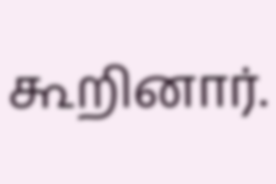கூறினார்.